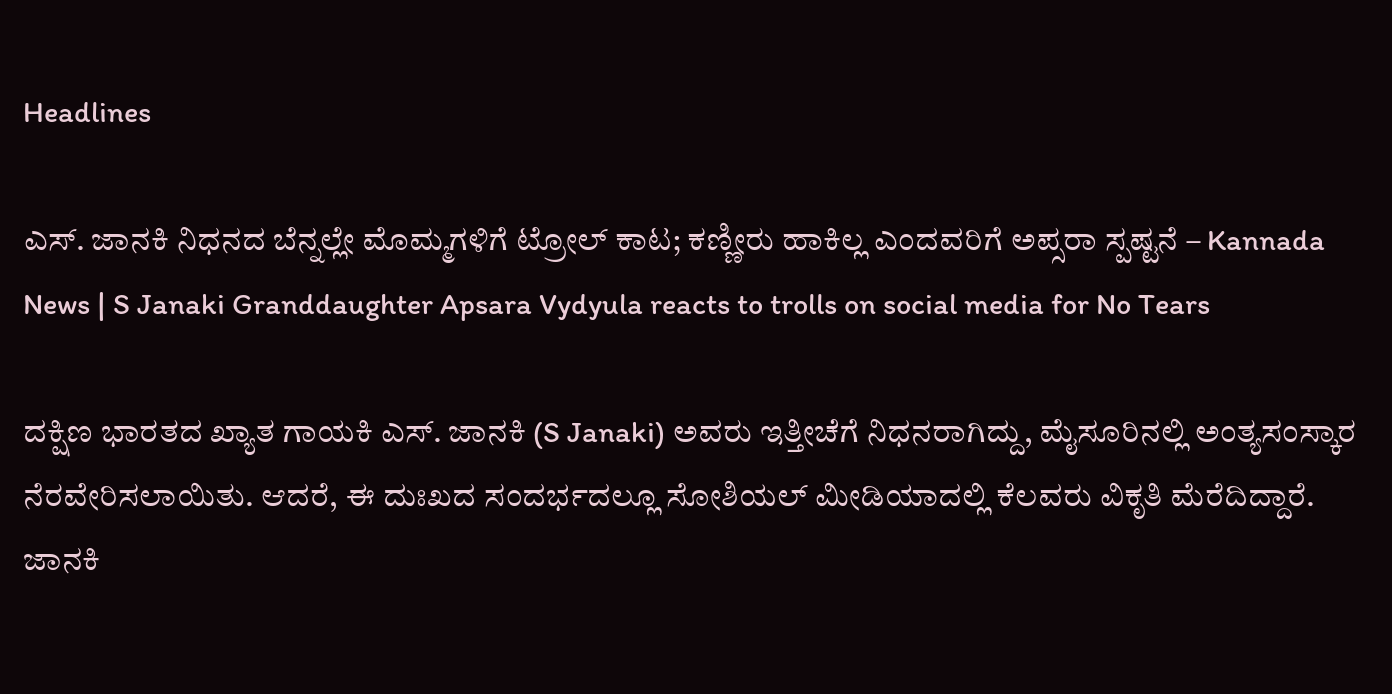Headlines

ಎಸ್. ಜಾನಕಿ ನಿಧನದ ಬೆನ್ನಲ್ಲೇ ಮೊಮ್ಮಗಳಿಗೆ ಟ್ರೋಲ್ ಕಾಟ; ಕಣ್ಣೀರು ಹಾಕಿಲ್ಲ ಎಂದವರಿಗೆ ಅಪ್ಸರಾ ಸ್ಪಷ್ಟನೆ – Kannada News | S Janaki Granddaughter Apsara Vydyula reacts to trolls on social media for No Tears

ದಕ್ಷಿಣ ಭಾರತದ ಖ್ಯಾತ ಗಾಯಕಿ ಎಸ್. ಜಾನಕಿ (S Janaki) ಅವರು ಇತ್ತೀಚೆಗೆ ನಿಧನರಾಗಿದ್ದು, ಮೈಸೂರಿನಲ್ಲಿ ಅಂತ್ಯಸಂಸ್ಕಾರ ನೆರವೇರಿಸಲಾಯಿತು. ಆದರೆ, ಈ ದುಃಖದ ಸಂದರ್ಭದಲ್ಲೂ ಸೋಶಿಯಲ್ ಮೀಡಿಯಾದಲ್ಲಿ ಕೆಲವರು ವಿಕೃತಿ ಮೆರೆದಿದ್ದಾರೆ. ಜಾನಕಿ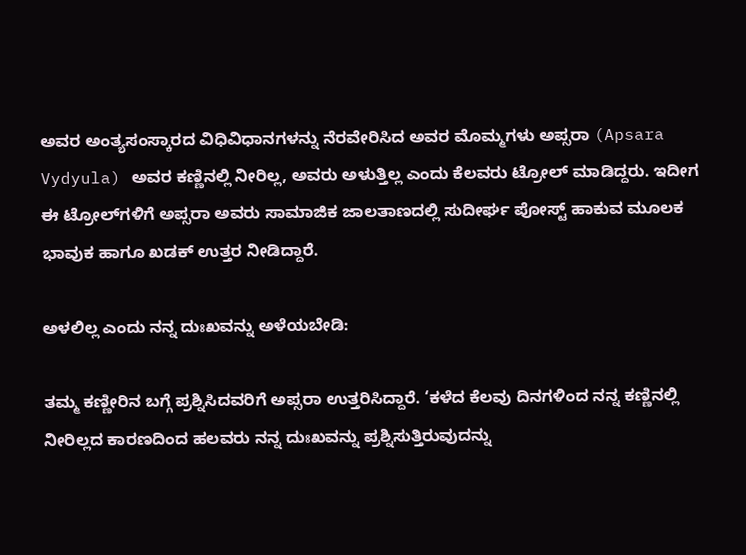ಅವರ ಅಂತ್ಯಸಂಸ್ಕಾರದ ವಿಧಿವಿಧಾನಗಳನ್ನು ನೆರವೇರಿಸಿದ ಅವರ ಮೊಮ್ಮಗಳು ಅಪ್ಸರಾ (Apsara Vydyula) ಅವರ ಕಣ್ಣಿನಲ್ಲಿ ನೀರಿಲ್ಲ, ಅವರು ಅಳುತ್ತಿಲ್ಲ ಎಂದು ಕೆಲವರು ಟ್ರೋಲ್ ಮಾಡಿದ್ದರು. ಇದೀಗ ಈ ಟ್ರೋಲ್‌ಗಳಿಗೆ ಅಪ್ಸರಾ ಅವರು ಸಾಮಾಜಿಕ ಜಾಲತಾಣದಲ್ಲಿ ಸುದೀರ್ಘ ಪೋಸ್ಟ್ ಹಾಕುವ ಮೂಲಕ ಭಾವುಕ ಹಾಗೂ ಖಡಕ್ ಉತ್ತರ ನೀಡಿದ್ದಾರೆ.

ಅಳಲಿಲ್ಲ ಎಂದು ನನ್ನ ದುಃಖವನ್ನು ಅಳೆಯಬೇಡಿ:

ತಮ್ಮ ಕಣ್ಣೀರಿನ ಬಗ್ಗೆ ಪ್ರಶ್ನಿಸಿದವರಿಗೆ ಅಪ್ಸರಾ ಉತ್ತರಿಸಿದ್ದಾರೆ. ‘ಕಳೆದ ಕೆಲವು ದಿನಗಳಿಂದ ನನ್ನ ಕಣ್ಣಿನಲ್ಲಿ ನೀರಿಲ್ಲದ ಕಾರಣದಿಂದ ಹಲವರು ನನ್ನ ದುಃಖವನ್ನು ಪ್ರಶ್ನಿಸುತ್ತಿರುವುದನ್ನು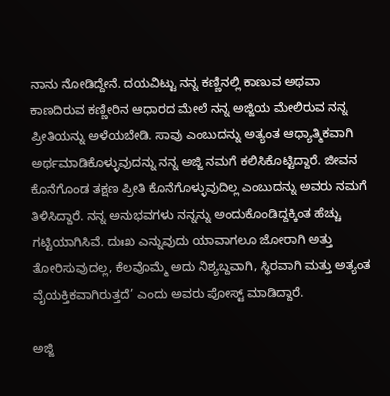ನಾನು ನೋಡಿದ್ದೇನೆ. ದಯವಿಟ್ಟು ನನ್ನ ಕಣ್ಣಿನಲ್ಲಿ ಕಾಣುವ ಅಥವಾ ಕಾಣದಿರುವ ಕಣ್ಣೀರಿನ ಆಧಾರದ ಮೇಲೆ ನನ್ನ ಅಜ್ಜಿಯ ಮೇಲಿರುವ ನನ್ನ ಪ್ರೀತಿಯನ್ನು ಅಳೆಯಬೇಡಿ. ಸಾವು ಎಂಬುದನ್ನು ಅತ್ಯಂತ ಆಧ್ಯಾತ್ಮಿಕವಾಗಿ ಅರ್ಥಮಾಡಿಕೊಳ್ಳುವುದನ್ನು ನನ್ನ ಅಜ್ಜಿ ನಮಗೆ ಕಲಿಸಿಕೊಟ್ಟಿದ್ದಾರೆ. ಜೀವನ ಕೊನೆಗೊಂಡ ತಕ್ಷಣ ಪ್ರೀತಿ ಕೊನೆಗೊಳ್ಳುವುದಿಲ್ಲ ಎಂಬುದನ್ನು ಅವರು ನಮಗೆ ತಿಳಿಸಿದ್ದಾರೆ. ನನ್ನ ಅನುಭವಗಳು ನನ್ನನ್ನು ಅಂದುಕೊಂಡಿದ್ದಕ್ಕಿಂತ ಹೆಚ್ಚು ಗಟ್ಟಿಯಾಗಿಸಿವೆ. ದುಃಖ ಎನ್ನುವುದು ಯಾವಾಗಲೂ ಜೋರಾಗಿ ಅತ್ತು ತೋರಿಸುವುದಲ್ಲ, ಕೆಲವೊಮ್ಮೆ ಅದು ನಿಶ್ಯಬ್ದವಾಗಿ, ಸ್ಥಿರವಾಗಿ ಮತ್ತು ಅತ್ಯಂತ ವೈಯಕ್ತಿಕವಾಗಿರುತ್ತದೆ’ ಎಂದು ಅವರು ಪೋಸ್ಟ್ ಮಾಡಿದ್ದಾರೆ.

ಅಜ್ಜಿ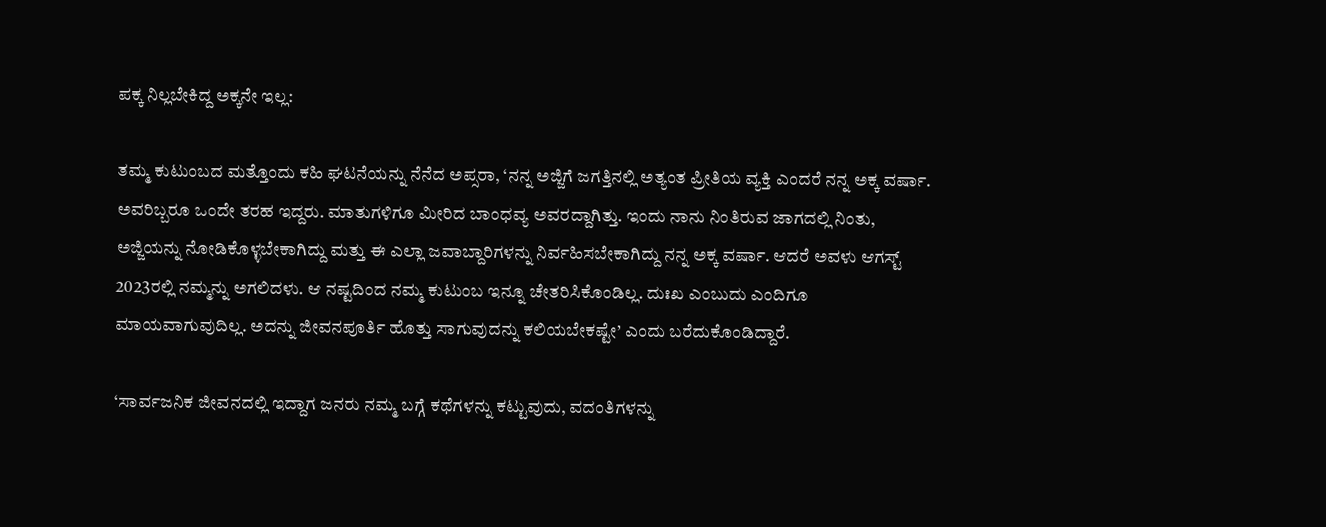ಪಕ್ಕ ನಿಲ್ಲಬೇಕಿದ್ದ ಅಕ್ಕನೇ ಇಲ್ಲ:

ತಮ್ಮ ಕುಟುಂಬದ ಮತ್ತೊಂದು ಕಹಿ ಘಟನೆಯನ್ನು ನೆನೆದ ಅಪ್ಸರಾ, ‘ನನ್ನ ಅಜ್ಜಿಗೆ ಜಗತ್ತಿನಲ್ಲಿ ಅತ್ಯಂತ ಪ್ರೀತಿಯ ವ್ಯಕ್ತಿ ಎಂದರೆ ನನ್ನ ಅಕ್ಕ ವರ್ಷಾ. ಅವರಿಬ್ಬರೂ ಒಂದೇ ತರಹ ಇದ್ದರು. ಮಾತುಗಳಿಗೂ ಮೀರಿದ ಬಾಂಧವ್ಯ ಅವರದ್ದಾಗಿತ್ತು. ಇಂದು ನಾನು ನಿಂತಿರುವ ಜಾಗದಲ್ಲಿ ನಿಂತು, ಅಜ್ಜಿಯನ್ನು ನೋಡಿಕೊಳ್ಳಬೇಕಾಗಿದ್ದು ಮತ್ತು ಈ ಎಲ್ಲಾ ಜವಾಬ್ದಾರಿಗಳನ್ನು ನಿರ್ವಹಿಸಬೇಕಾಗಿದ್ದು ನನ್ನ ಅಕ್ಕ ವರ್ಷಾ. ಆದರೆ ಅವಳು ಆಗಸ್ಟ್ 2023ರಲ್ಲಿ ನಮ್ಮನ್ನು ಅಗಲಿದಳು. ಆ ನಷ್ಟದಿಂದ ನಮ್ಮ ಕುಟುಂಬ ಇನ್ನೂ ಚೇತರಿಸಿಕೊಂಡಿಲ್ಲ. ದುಃಖ ಎಂಬುದು ಎಂದಿಗೂ ಮಾಯವಾಗುವುದಿಲ್ಲ. ಅದನ್ನು ಜೀವನಪೂರ್ತಿ ಹೊತ್ತು ಸಾಗುವುದನ್ನು ಕಲಿಯಬೇಕಷ್ಟೇ’ ಎಂದು ಬರೆದುಕೊಂಡಿದ್ದಾರೆ.

‘ಸಾರ್ವಜನಿಕ ಜೀವನದಲ್ಲಿ ಇದ್ದಾಗ ಜನರು ನಮ್ಮ ಬಗ್ಗೆ ಕಥೆಗಳನ್ನು ಕಟ್ಟುವುದು, ವದಂತಿಗಳನ್ನು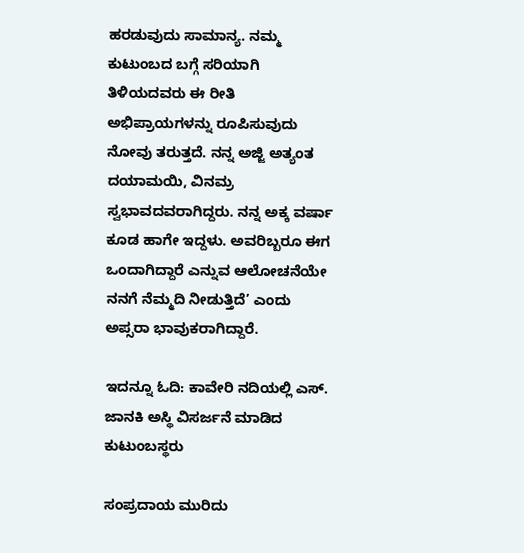ಹರಡುವುದು ಸಾಮಾನ್ಯ. ನಮ್ಮ ಕುಟುಂಬದ ಬಗ್ಗೆ ಸರಿಯಾಗಿ ತಿಳಿಯದವರು ಈ ರೀತಿ ಅಭಿಪ್ರಾಯಗಳನ್ನು ರೂಪಿಸುವುದು ನೋವು ತರುತ್ತದೆ. ನನ್ನ ಅಜ್ಜಿ ಅತ್ಯಂತ ದಯಾಮಯಿ, ವಿನಮ್ರ ಸ್ವಭಾವದವರಾಗಿದ್ದರು. ನನ್ನ ಅಕ್ಕ ವರ್ಷಾ ಕೂಡ ಹಾಗೇ ಇದ್ದಳು. ಅವರಿಬ್ಬರೂ ಈಗ ಒಂದಾಗಿದ್ದಾರೆ ಎನ್ನುವ ಆಲೋಚನೆಯೇ ನನಗೆ ನೆಮ್ಮದಿ ನೀಡುತ್ತಿದೆ’ ಎಂದು ಅಪ್ಸರಾ ಭಾವುಕರಾಗಿದ್ದಾರೆ.

ಇದನ್ನೂ ಓದಿ: ಕಾವೇರಿ ನದಿಯಲ್ಲಿ ಎಸ್. ಜಾನಕಿ ಅಸ್ಥಿ ವಿಸರ್ಜನೆ ಮಾಡಿದ ಕುಟುಂಬಸ್ಥರು

ಸಂಪ್ರದಾಯ ಮುರಿದು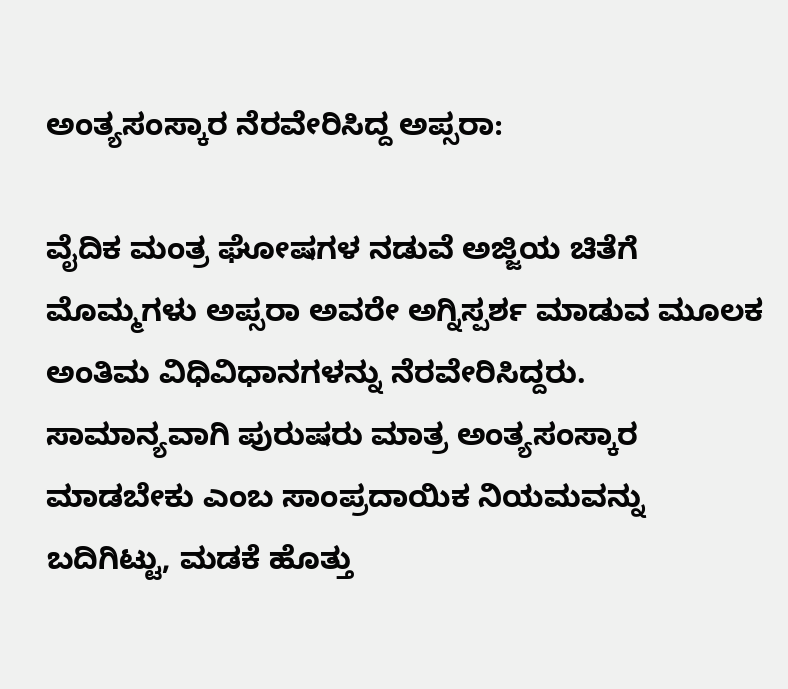ಅಂತ್ಯಸಂಸ್ಕಾರ ನೆರವೇರಿಸಿದ್ದ ಅಪ್ಸರಾ:

ವೈದಿಕ ಮಂತ್ರ ಘೋಷಗಳ ನಡುವೆ ಅಜ್ಜಿಯ ಚಿತೆಗೆ ಮೊಮ್ಮಗಳು ಅಪ್ಸರಾ ಅವರೇ ಅಗ್ನಿಸ್ಪರ್ಶ ಮಾಡುವ ಮೂಲಕ ಅಂತಿಮ ವಿಧಿವಿಧಾನಗಳನ್ನು ನೆರವೇರಿಸಿದ್ದರು. ಸಾಮಾನ್ಯವಾಗಿ ಪುರುಷರು ಮಾತ್ರ ಅಂತ್ಯಸಂಸ್ಕಾರ ಮಾಡಬೇಕು ಎಂಬ ಸಾಂಪ್ರದಾಯಿಕ ನಿಯಮವನ್ನು ಬದಿಗಿಟ್ಟು, ಮಡಕೆ ಹೊತ್ತು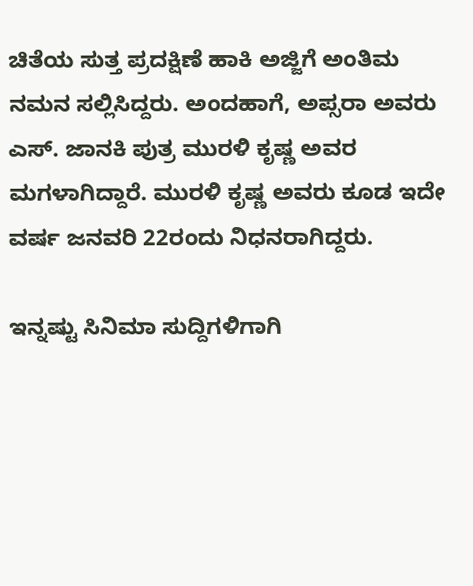ಚಿತೆಯ ಸುತ್ತ ಪ್ರದಕ್ಷಿಣೆ ಹಾಕಿ ಅಜ್ಜಿಗೆ ಅಂತಿಮ ನಮನ ಸಲ್ಲಿಸಿದ್ದರು. ಅಂದಹಾಗೆ, ಅಪ್ಸರಾ ಅವರು ಎಸ್. ಜಾನಕಿ ಪುತ್ರ ಮುರಳಿ ಕೃಷ್ಣ ಅವರ ಮಗಳಾಗಿದ್ದಾರೆ. ಮುರಳಿ ಕೃಷ್ಣ ಅವರು ಕೂಡ ಇದೇ ವರ್ಷ ಜನವರಿ 22ರಂದು ನಿಧನರಾಗಿದ್ದರು.

ಇನ್ನಷ್ಟು ಸಿನಿಮಾ ಸುದ್ದಿಗಳಿಗಾಗಿ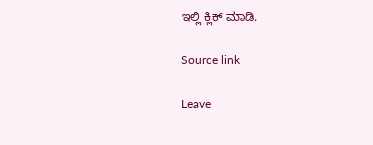ಇಲ್ಲಿ ಕ್ಲಿಕ್ ಮಾಡಿ.

Source link

Leave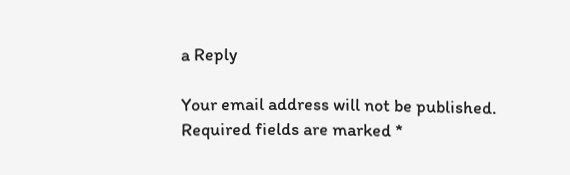a Reply

Your email address will not be published. Required fields are marked *